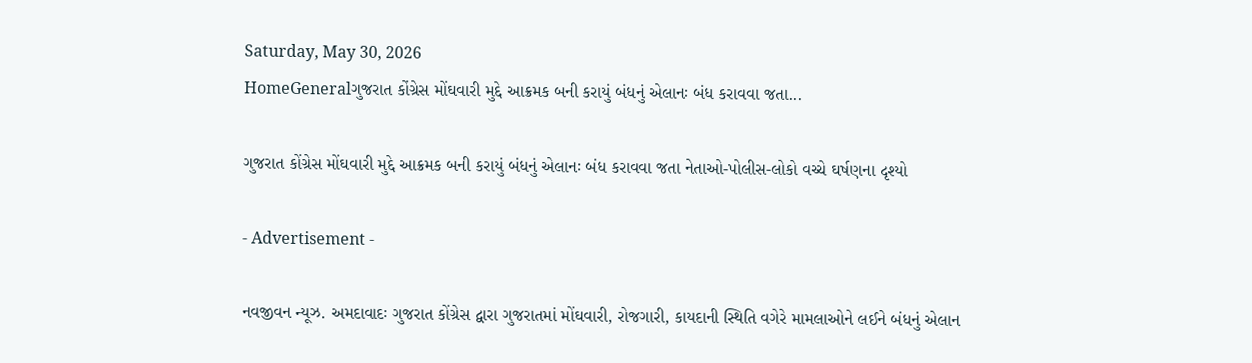Saturday, May 30, 2026
HomeGeneralગુજરાત કોંગ્રેસ મોંઘવારી મુદ્દે આક્રમક બની કરાયું બંધનું એલાનઃ બંધ કરાવવા જતા...

ગુજરાત કોંગ્રેસ મોંઘવારી મુદ્દે આક્રમક બની કરાયું બંધનું એલાનઃ બંધ કરાવવા જતા નેતાઓ-પોલીસ-લોકો વચ્ચે ઘર્ષણના દૃશ્યો

- Advertisement -

નવજીવન ન્યૂઝ. અમદાવાદઃ ગુજરાત કોંગ્રેસ દ્વારા ગુજરાતમાં મોંઘવારી, રોજગારી, કાયદાની સ્થિતિ વગેરે મામલાઓને લઈને બંધનું એલાન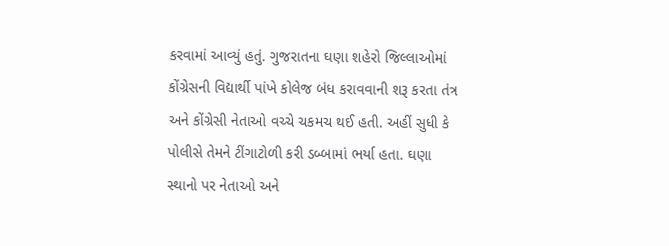કરવામાં આવ્યું હતું. ગુજરાતના ઘણા શહેરો જિલ્લાઓમાં કોંગ્રેસની વિદ્યાર્થી પાંખે કોલેજ બંધ કરાવવાની શરૂ કરતા તંત્ર અને કોંગ્રેસી નેતાઓ વચ્ચે ચકમચ થઈ હતી. અહીં સુધી કે પોલીસે તેમને ટીંગાટોળી કરી ડબ્બામાં ભર્યા હતા. ઘણા સ્થાનો પર નેતાઓ અને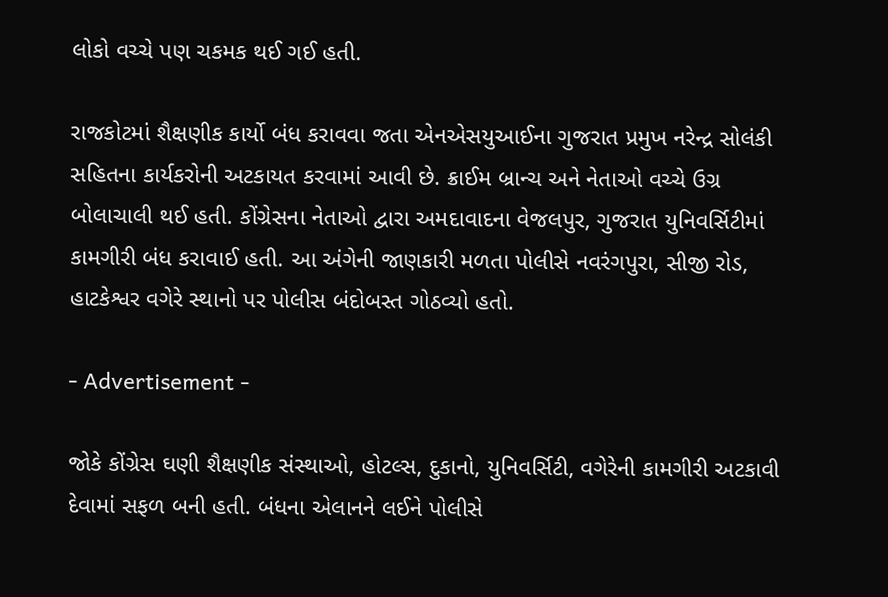લોકો વચ્ચે પણ ચકમક થઈ ગઈ હતી.

રાજકોટમાં શૈક્ષણીક કાર્યો બંધ કરાવવા જતા એનએસયુઆઈના ગુજરાત પ્રમુખ નરેન્દ્ર સોલંકી સહિતના કાર્યકરોની અટકાયત કરવામાં આવી છે. ક્રાઈમ બ્રાન્ચ અને નેતાઓ વચ્ચે ઉગ્ર બોલાચાલી થઈ હતી. કોંગ્રેસના નેતાઓ દ્વારા અમદાવાદના વેજલપુર, ગુજરાત યુનિવર્સિટીમાં કામગીરી બંધ કરાવાઈ હતી. આ અંગેની જાણકારી મળતા પોલીસે નવરંગપુરા, સીજી રોડ, હાટકેશ્વર વગેરે સ્થાનો પર પોલીસ બંદોબસ્ત ગોઠવ્યો હતો.

- Advertisement -

જોકે કોંગ્રેસ ઘણી શૈક્ષણીક સંસ્થાઓ, હોટલ્સ, દુકાનો, યુનિવર્સિટી, વગેરેની કામગીરી અટકાવી દેવામાં સફળ બની હતી. બંધના એલાનને લઈને પોલીસે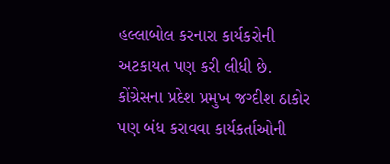હલ્લાબોલ કરનારા કાર્યકરોની અટકાયત પણ કરી લીધી છે. કોંગ્રેસના પ્રદેશ પ્રમુખ જગ્દીશ ઠાકોર પણ બંધ કરાવવા કાર્યકર્તાઓની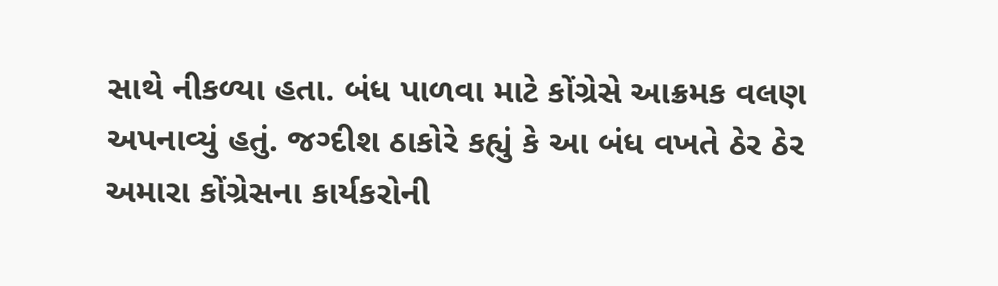સાથે નીકળ્યા હતા. બંધ પાળવા માટે કોંગ્રેસે આક્રમક વલણ અપનાવ્યું હતું. જગ્દીશ ઠાકોરે કહ્યું કે આ બંધ વખતે ઠેર ઠેર અમારા કોંગ્રેસના કાર્યકરોની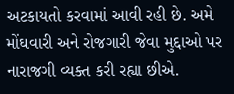અટકાયતો કરવામાં આવી રહી છે. અમે મોંઘવારી અને રોજગારી જેવા મુદ્દાઓ પર નારાજગી વ્યક્ત કરી રહ્યા છીએ.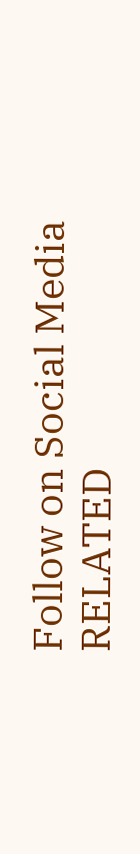Follow on Social Media
RELATED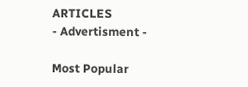ARTICLES
- Advertisment -

Most Popular